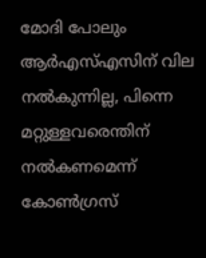മോദി പോലും ആർഎസ്എസിന് വില നൽകുന്നില്ല, പിന്നെ മറ്റുള്ളവരെന്തിന് നൽകണമെന്ന് കോൺഗ്രസ്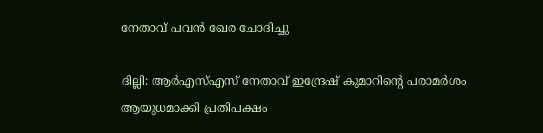നേതാവ് പവൻ ഖേര ചോദിച്ചു

ദില്ലി: ആർഎസ്എസ് നേതാവ് ഇന്ദ്രേഷ് കുമാറിന്റെ പരാമർശം ആയുധമാക്കി പ്രതിപക്ഷം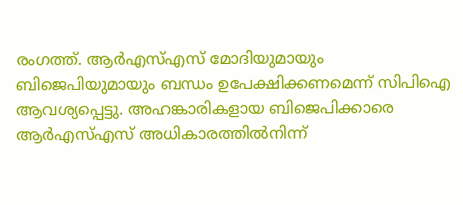രംഗത്ത്. ആർഎസ്എസ് മോദിയുമായും ബിജെപിയുമായും ബന്ധം ഉപേക്ഷിക്കണമെന്ന് സിപിഐ ആവശ്യപ്പെട്ടു. അഹങ്കാരികളായ ബിജെപിക്കാരെ ആർഎസ്എസ് അധികാരത്തിൽനിന്ന്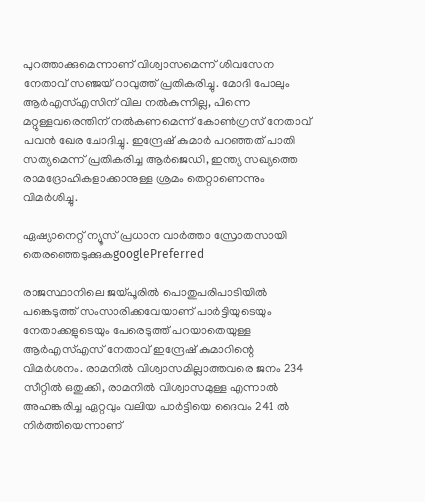പുറത്താക്കുമെന്നാണ് വിശ്വാസമെന്ന് ശിവസേന നേതാവ് സഞ്ജയ് റാവുത്ത് പ്രതികരിച്ചു. മോദി പോലും ആർഎസ്എസിന് വില നൽകുന്നില്ല, പിന്നെ മറ്റുള്ളവരെന്തിന് നൽകണമെന്ന് കോൺഗ്രസ് നേതാവ് പവൻ ഖേര ചോദിച്ചു. ഇന്ദ്രേഷ് കുമാർ പറഞ്ഞത് പാതി സത്യമെന്ന് പ്രതികരിച്ച ആര്‍ജെഡി, ഇന്ത്യ സഖ്യത്തെ രാമദ്രോഹികളാക്കാനുള്ള ശ്രമം തെറ്റാണെന്നും വിമര്‍ശിച്ചു.

ഏഷ്യാനെറ്റ് ന്യൂസ് പ്രധാന വാർത്താ സ്രോതസായി തെരഞ്ഞെടുക്കുകgooglePreferred

രാജസ്ഥാനിലെ ജയ്പൂരിൽ പൊതുപരിപാടിയിൽ പങ്കെടുത്ത് സംസാരിക്കവേയാണ് പാർട്ടിയുടെയും നേതാക്കളുടെയും പേരെടുത്ത് പറയാതെയുള്ള ആർഎസ്എസ് നേതാവ് ഇന്ദ്രേഷ് കുമാറിന്റെ വിമർശനം. രാമനിൽ വിശ്വാസമില്ലാത്തവരെ ജനം 234 സീറ്റിൽ ഒതുക്കി, രാമനിൽ വിശ്വാസമുള്ള എന്നാൽ അഹങ്കരിച്ച ഏറ്റവും വലിയ പാർട്ടിയെ ദൈവം 241 ൽ നിർത്തിയെന്നാണ്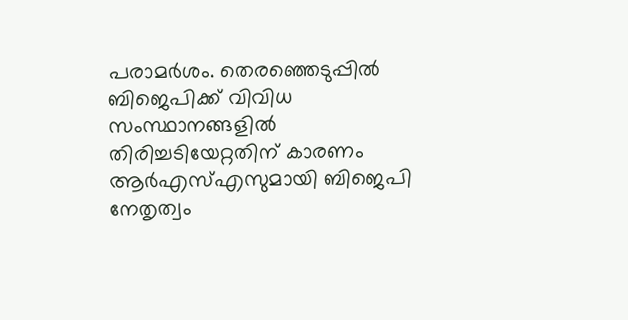പരാമർശം. തെരഞ്ഞെടുപ്പിൽ ബിജെപിക്ക് വിവിധ സംസ്ഥാനങ്ങളിൽ തിരിച്ചടിയേറ്റതിന് കാരണം ആർഎസ്എസുമായി ബിജെപി നേതൃത്വം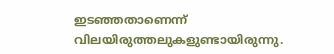ഇടഞ്ഞതാണെന്ന് വിലയിരുത്തലുകളുണ്ടായിരുന്നു.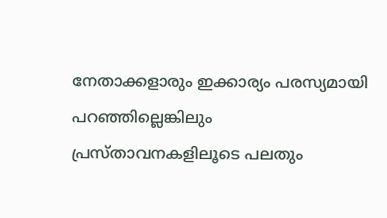നേതാക്കളാരും ഇക്കാര്യം പരസ്യമായി പറഞ്ഞില്ലെങ്കിലും പ്രസ്താവനകളിലൂടെ പലതും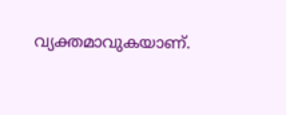വ്യക്തമാവുകയാണ്.